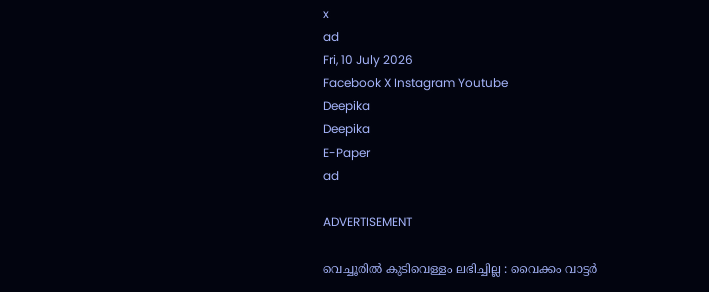x
ad
Fri, 10 July 2026
Facebook X Instagram Youtube
Deepika
Deepika
E-Paper
ad

ADVERTISEMENT

വെച്ചൂരിൽ കുടിവെള്ളം ലഭിച്ചില്ല : വൈക്കം വാട്ടർ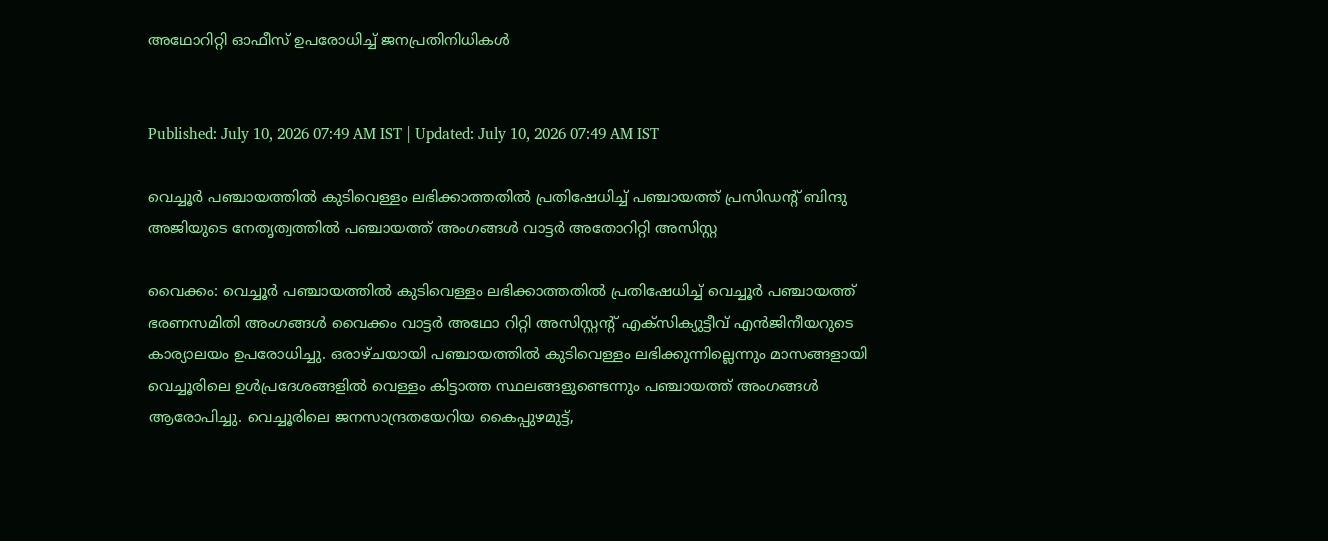അഥോറിറ്റി ഓഫീസ് ഉപരോധിച്ച് ജനപ്രതിനിധികൾ


Published: July 10, 2026 07:49 AM IST | Updated: July 10, 2026 07:49 AM IST

വെച്ചൂർ പഞ്ചായത്തിൽ കുടിവെള്ളം ലഭിക്കാത്തതിൽ പ്രതിഷേധിച്ച് പഞ്ചായത്ത് പ്രസിഡന്‍റ് ബിന്ദു അജിയുടെ നേതൃത്വത്തിൽ പഞ്ചായത്ത് അംഗങ്ങൾ വാട്ടർ അതോറിറ്റി അസിസ്റ്റ

വൈക്കം: വെച്ചൂർ പഞ്ചായത്തിൽ കുടിവെള്ളം ലഭിക്കാത്തതിൽ പ്രതിഷേധിച്ച് വെച്ചൂർ പഞ്ചായത്ത് ഭരണസമിതി അംഗങ്ങൾ വൈക്കം വാട്ടർ അഥോ റിറ്റി അസിസ്റ്റന്‍റ് എക്സിക്യുട്ടീവ് എൻജിനീയറുടെ കാര്യാലയം ഉപരോധിച്ചു. ഒരാഴ്ചയായി പഞ്ചായത്തിൽ കുടിവെള്ളം ലഭിക്കുന്നില്ലെന്നും മാസങ്ങളായി വെച്ചൂരിലെ ഉൾപ്രദേശങ്ങളിൽ വെള്ളം കിട്ടാത്ത സ്ഥലങ്ങളുണ്ടെന്നും പഞ്ചായത്ത് അംഗങ്ങൾ ആരോപിച്ചു. വെച്ചൂരിലെ ജനസാന്ദ്രതയേറിയ കൈപ്പുഴമുട്ട്,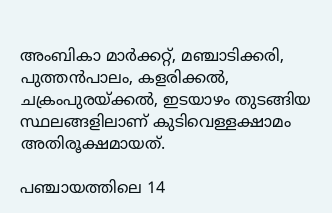അംബികാ മാർക്കറ്റ്, മഞ്ചാടിക്കരി, പുത്തൻപാലം, കളരിക്കൽ, ചക്രംപുരയ്ക്കൽ, ഇടയാഴം തുടങ്ങിയ സ്ഥലങ്ങളിലാണ് കുടിവെള്ളക്ഷാമം അതിരൂക്ഷമായത്.

പഞ്ചായത്തിലെ 14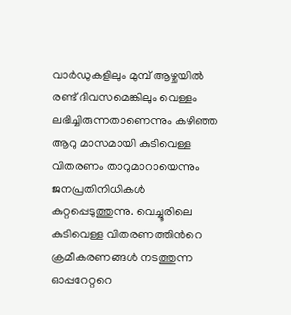വാർഡുകളിലും മുമ്പ് ആഴ്ചയിൽ രണ്ട് ദിവസമെങ്കിലും വെള്ളം ലഭിച്ചിരുന്നതാണെന്നും കഴിഞ്ഞ ആറു മാസമായി കുടിവെള്ള വിതരണം താറുമാറായെന്നും ജനപ്രതിനിധികൾ കുറ്റപ്പെടുത്തുന്നു. വെച്ചൂരിലെ കുടിവെള്ള വിതരണത്തിന്‍റെ ക്രമീകരണങ്ങൾ നടത്തുന്ന ഓപ്പറേറ്ററെ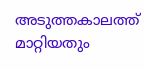അടുത്തകാലത്ത് മാറ്റിയതും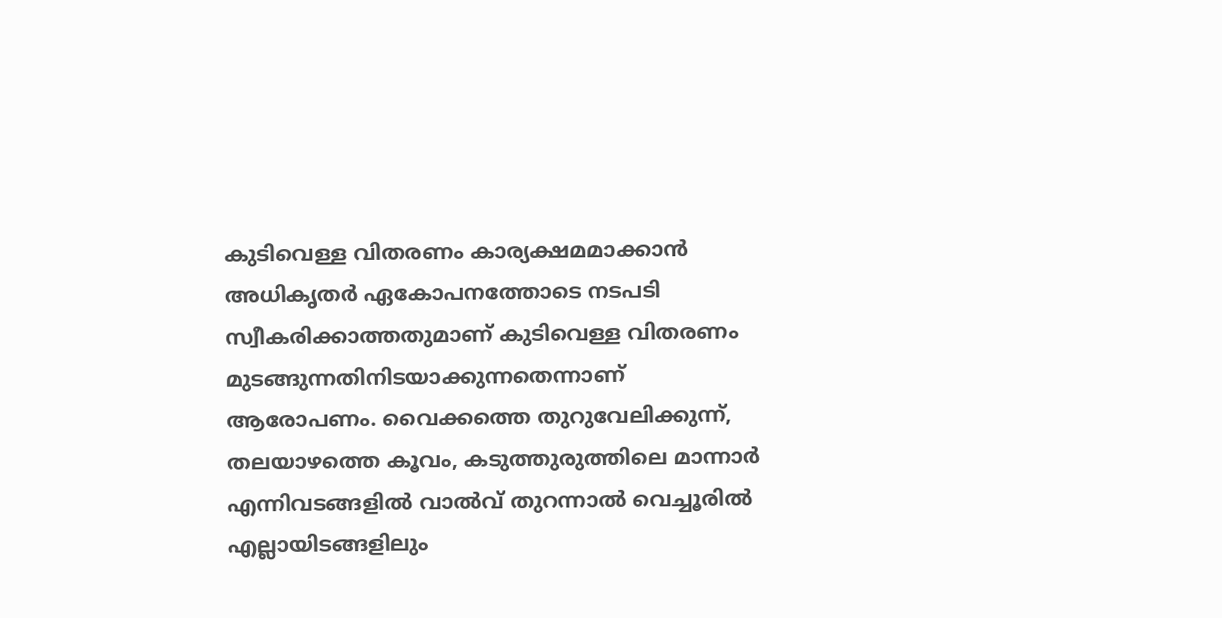കുടിവെള്ള വിതരണം കാര്യക്ഷമമാക്കാൻ അധികൃതർ ഏകോപനത്തോടെ നടപടി സ്വീകരിക്കാത്തതുമാണ് കുടിവെള്ള വിതരണം മുടങ്ങുന്നതിനിടയാക്കുന്നതെന്നാണ് ആരോപണം. വൈക്കത്തെ തുറുവേലിക്കുന്ന്, തലയാഴത്തെ കൂവം, കടുത്തുരുത്തിലെ മാന്നാർ എന്നിവടങ്ങളിൽ വാൽവ് തുറന്നാൽ വെച്ചൂരിൽ എല്ലായിടങ്ങളിലും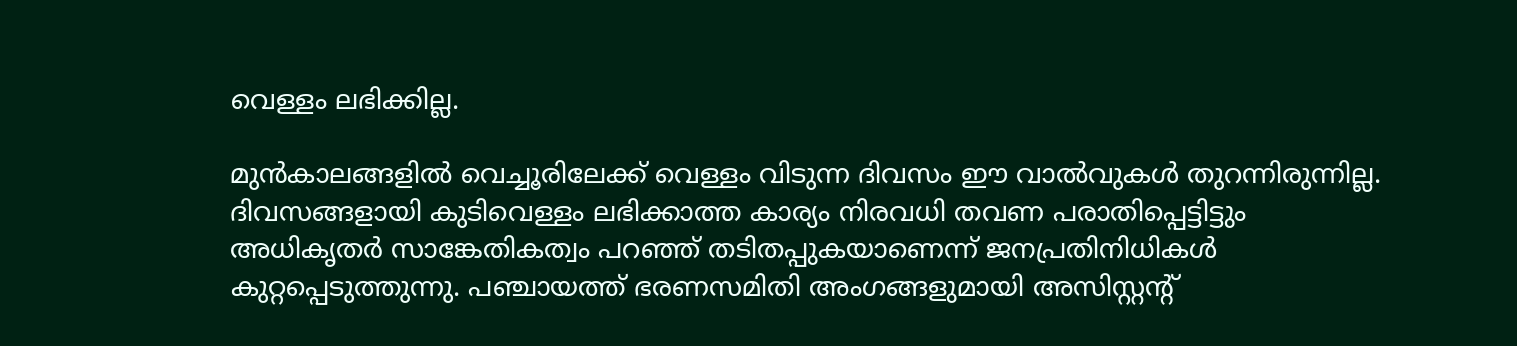വെള്ളം ലഭിക്കില്ല.

മുൻകാലങ്ങളിൽ വെച്ചൂരിലേക്ക് വെള്ളം വിടുന്ന ദിവസം ഈ വാൽവുകൾ തുറന്നിരുന്നില്ല. ദിവസങ്ങളായി കുടിവെള്ളം ലഭിക്കാത്ത കാര്യം നിരവധി തവണ പരാതിപ്പെട്ടിട്ടും അധികൃതർ സാങ്കേതികത്വം പറഞ്ഞ് തടിതപ്പുകയാണെന്ന് ജനപ്രതിനിധികൾ കുറ്റപ്പെടുത്തുന്നു. പഞ്ചായത്ത് ഭരണസമിതി അംഗങ്ങളുമായി അസിസ്റ്റന്‍റ്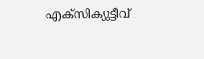എക്സിക്യുട്ടീവ്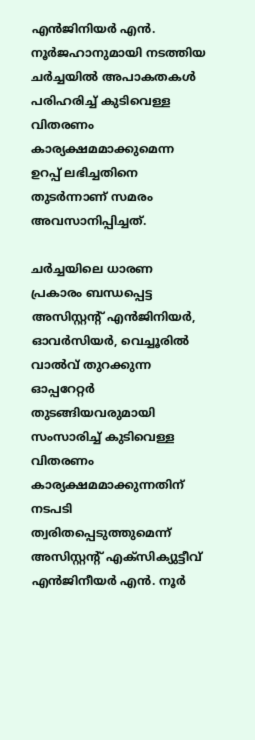എൻജിനിയർ എൻ. നൂർജഹാനുമായി നടത്തിയ ചർച്ചയിൽ അപാകതകൾ പരിഹരിച്ച് കുടിവെള്ള വിതരണം കാര്യക്ഷമമാക്കുമെന്ന ഉറപ്പ് ലഭിച്ചതിനെ തുടർന്നാണ് സമരം അവസാനിപ്പിച്ചത്.

ചർച്ചയിലെ ധാരണ പ്രകാരം ബന്ധപ്പെട്ട അസിസ്റ്റന്‍റ് എൻജിനിയർ, ഓവർസിയർ, വെച്ചൂരിൽ വാൽവ് തുറക്കുന്ന ഓപ്പറേറ്റർ തുടങ്ങിയവരുമായി സംസാരിച്ച് കുടിവെള്ള വിതരണം കാര്യക്ഷമമാക്കുന്നതിന് നടപടി ത്വരിതപ്പെടുത്തുമെന്ന് അസിസ്റ്റന്‍റ് എക്സിക്യുട്ടീവ് എൻജിനീയർ എൻ. നൂർ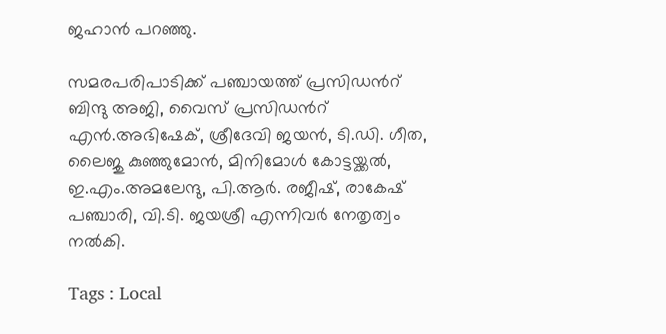ജഹാൻ പറഞ്ഞു.

സമരപരിപാടിക്ക് പഞ്ചായത്ത് പ്രസിഡന്‍റ് ബിന്ദു അജി, വൈസ് പ്രസിഡന്‍റ് എൻ.അഭിഷേക്, ശ്രീദേവി ജയൻ, ടി.ഡി. ഗീത, ലൈജു കുഞ്ഞുമോൻ, മിനിമോൾ കോട്ടയ്ക്കൽ, ഇ.എം.അമലേന്ദു, പി.ആർ. രജീഷ്, രാകേഷ് പഞ്ചാരി, വി.ടി. ജയശ്രീ എന്നിവർ നേതൃത്വം നൽകി.

Tags : Local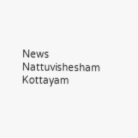News Nattuvishesham Kottayam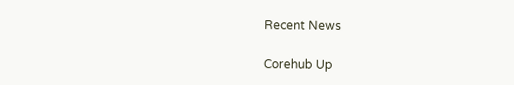Recent News

Corehub Up